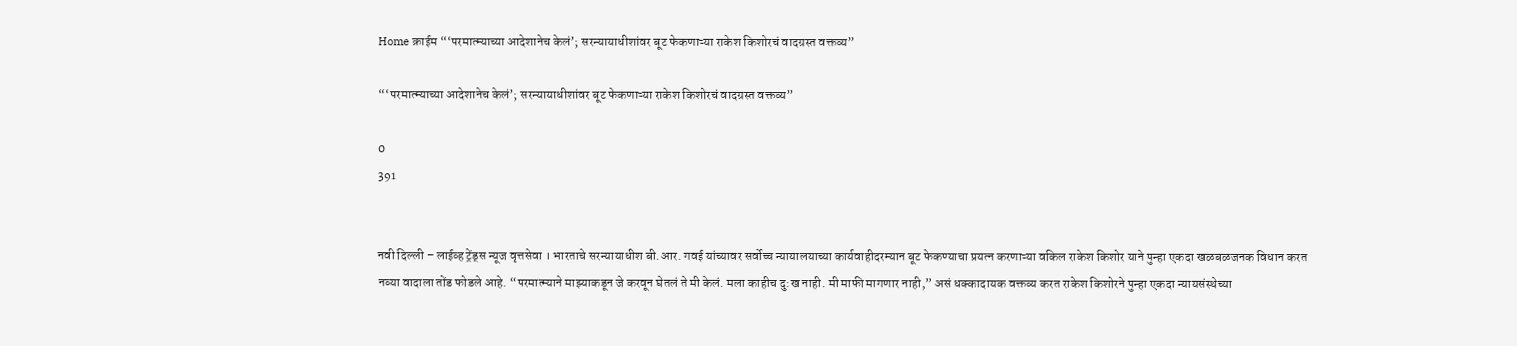Home क्राईम “‘परमात्म्याच्या आदेशानेच केलं’; सरन्यायाधीशांवर बूट फेकणाऱ्या राकेश किशोरचं वादग्रस्त वक्तव्य”

“‘परमात्म्याच्या आदेशानेच केलं’; सरन्यायाधीशांवर बूट फेकणाऱ्या राकेश किशोरचं वादग्रस्त वक्तव्य”

0
391


नवी दिल्ली – लाईव्ह ट्रेंड्स न्यूज वृत्तसेवा । भारताचे सरन्यायाधीश बी.आर. गवई यांच्यावर सर्वोच्च न्यायालयाच्या कार्यवाहीदरम्यान बूट फेकण्याचा प्रयत्न करणाऱ्या वकिल राकेश किशोर याने पुन्हा एकदा खळबळजनक विधान करत नव्या वादाला तोंड फोडले आहे. “परमात्म्याने माझ्याकडून जे करवून घेतलं ते मी केलं. मला काहीच दु:ख नाही. मी माफी मागणार नाही,” असं धक्कादायक वक्तव्य करत राकेश किशोरने पुन्हा एकदा न्यायसंस्थेच्या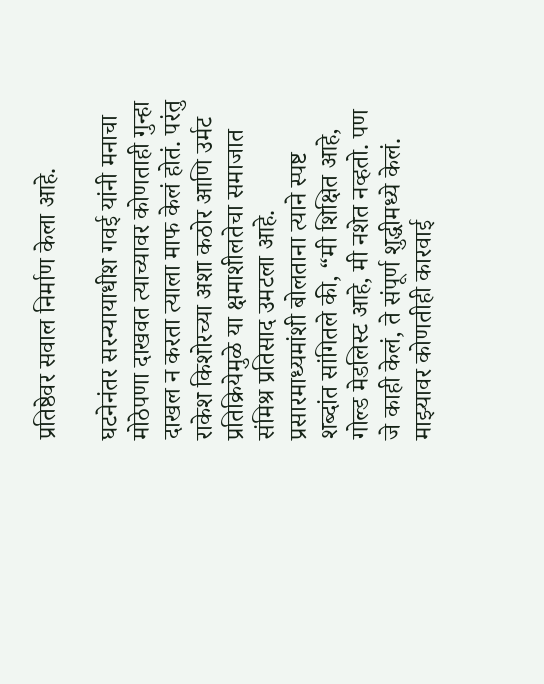प्रतिष्ठेवर सवाल निर्माण केला आहे.

घटनेनंतर सरन्यायाधीश गवई यांनी मनाचा मोठेपणा दाखवत त्याच्यावर कोणताही गुन्हा दाखल न करता त्याला माफ केलं होतं. परंतु राकेश किशोरच्या अशा कठोर आणि उर्मट प्रतिक्रियेमुळे या क्षमाशीलतेचा समाजात संमिश्र प्रतिसाद उमटला आहे. प्रसारमाध्यमांशी बोलताना त्याने स्पष्ट शब्दांत सांगितले की, “मी शिक्षित आहे, गोल्ड मेडलिस्ट आहे, मी नशेत नव्हतो. पण जे काही केलं, ते संपूर्ण शुद्धीमध्ये केलं. माझ्यावर कोणतीही कारवाई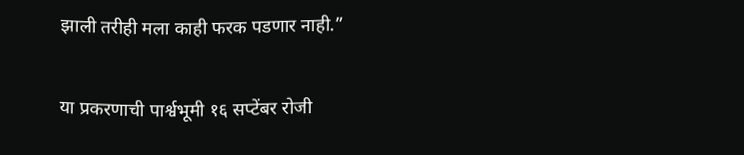झाली तरीही मला काही फरक पडणार नाही.”

या प्रकरणाची पार्श्वभूमी १६ सप्टेंबर रोजी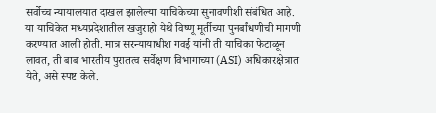सर्वोच्च न्यायालयात दाखल झालेल्या याचिकेच्या सुनावणीशी संबंधित आहे. या याचिकेत मध्यप्रदेशातील खजुराहो येथे विष्णू मूर्तीच्या पुनर्बांधणीची मागणी करण्यात आली होती. मात्र सरन्यायाधीश गवई यांनी ती याचिका फेटाळून लावत, ती बाब भारतीय पुरातत्व सर्वेक्षण विभागाच्या (ASI) अधिकारक्षेत्रात येते, असे स्पष्ट केले.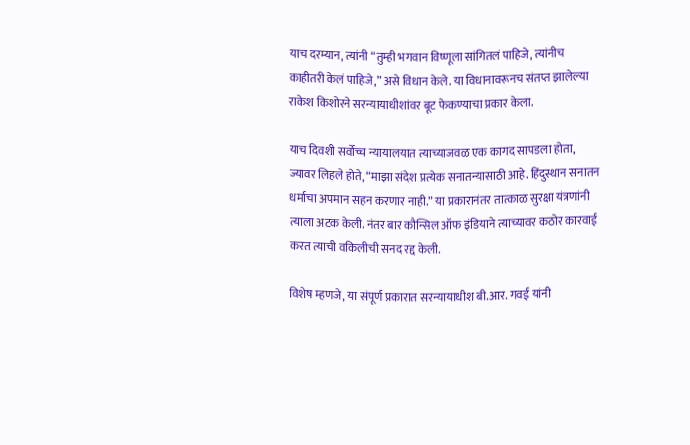याच दरम्यान, त्यांनी “तुम्ही भगवान विष्णूला सांगितलं पाहिजे, त्यांनीच काहीतरी केलं पाहिजे,” असे विधान केले. या विधानावरूनच संतप्त झालेल्या राकेश किशोरने सरन्यायाधीशांवर बूट फेकण्याचा प्रकार केला.

याच दिवशी सर्वोच्च न्यायालयात त्याच्याजवळ एक कागद सापडला होता, ज्यावर लिहले होते, “माझा संदेश प्रत्येक सनातन्यासाठी आहे. हिंदुस्थान सनातन धर्माचा अपमान सहन करणार नाही.” या प्रकारानंतर तात्काळ सुरक्षा यंत्रणांनी त्याला अटक केली. नंतर बार कौन्सिल ऑफ इंडियाने त्याच्यावर कठोर कारवाई करत त्याची वकिलीची सनद रद्द केली.

विशेष म्हणजे, या संपूर्ण प्रकारात सरन्यायाधीश बी.आर. गवई यांनी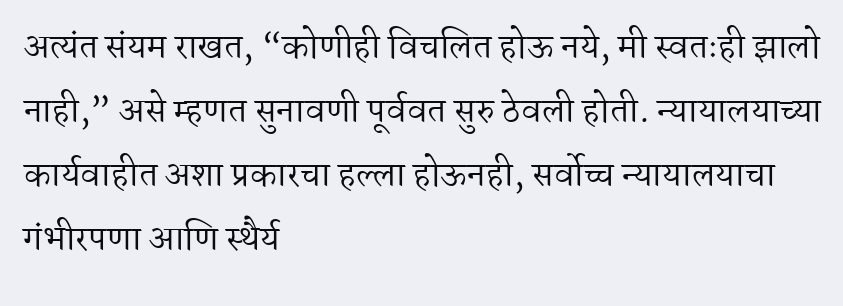अत्यंत संयम राखत, “कोणीही विचलित होऊ नये, मी स्वतःही झालो नाही,” असे म्हणत सुनावणी पूर्ववत सुरु ठेवली होती. न्यायालयाच्या कार्यवाहीत अशा प्रकारचा हल्ला होऊनही, सर्वोच्च न्यायालयाचा गंभीरपणा आणि स्थैर्य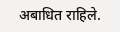अबाधित राहिले.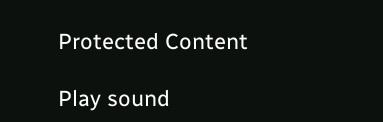Protected Content

Play sound